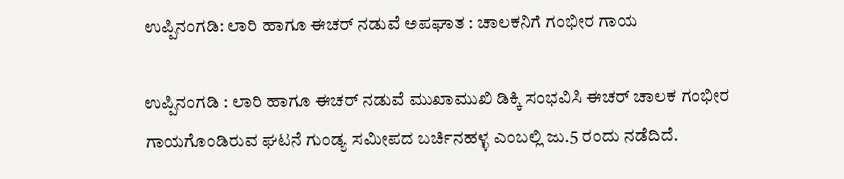ಉಪ್ಪಿನಂಗಡಿ: ಲಾರಿ ಹಾಗೂ ಈಚರ್‌ ನಡುವೆ ಅಪಘಾತ : ಚಾಲಕನಿಗೆ ಗಂಭೀರ ಗಾಯ

ಉಪ್ಪಿನಂಗಡಿ : ಲಾರಿ ಹಾಗೂ ಈಚರ್‌ ನಡುವೆ ಮುಖಾಮುಖಿ ಡಿಕ್ಕಿ ಸಂಭವಿಸಿ ಈಚರ್‌ ಚಾಲಕ ಗಂಭೀರ ಗಾಯಗೊಂಡಿರುವ ಘಟನೆ ಗುಂಡ್ಯ ಸಮೀಪದ ಬರ್ಚಿನಹಳ್ಳ ಎಂಬಲ್ಲಿ ಜು.5 ರಂದು ನಡೆದಿದೆ.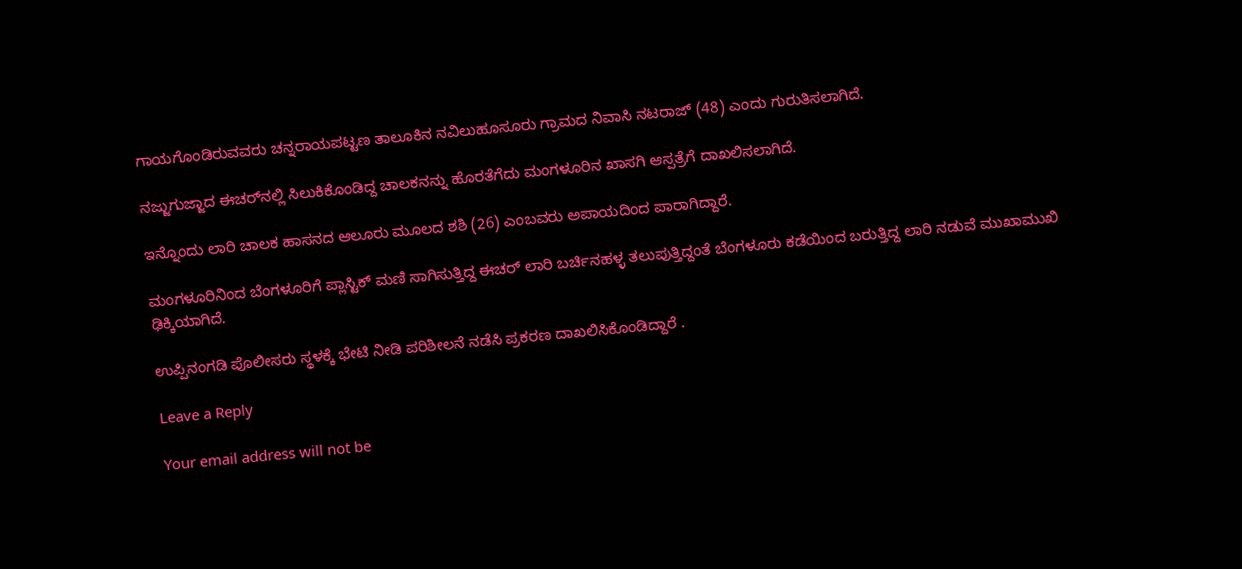ಗಾಯಗೊಂಡಿರುವವರು ಚನ್ನರಾಯಪಟ್ಟಣ ತಾಲೂಕಿನ ನವಿಲುಹೂಸೂರು ಗ್ರಾಮದ ನಿವಾಸಿ ನಟರಾಜ್‌ (48) ಎಂದು ಗುರುತಿಸಲಾಗಿದೆ.

ನಜ್ಜುಗುಜ್ಜಾದ ಈಚರ್‌ನಲ್ಲಿ ಸಿಲುಕಿಕೊಂಡಿದ್ದ ಚಾಲಕನನ್ನು ಹೊರತೆಗೆದು ಮಂಗಳೂರಿನ ಖಾಸಗಿ ಆಸ್ಪತ್ರೆಗೆ ದಾಖಲಿಸಲಾಗಿದೆ.

ಇನ್ನೊಂದು ಲಾರಿ ಚಾಲಕ ಹಾಸನದ ಆಲೂರು ಮೂಲದ ಶಶಿ (26) ಎಂಬವರು ಅಪಾಯದಿಂದ ಪಾರಾಗಿದ್ದಾರೆ.

ಮಂಗಳೂರಿನಿಂದ ಬೆಂಗಳೂರಿಗೆ ಪ್ಲಾಸ್ಟಿಕ್‌ ಮಣಿ ಸಾಗಿಸುತ್ತಿದ್ದ ಈಚರ್‌ ಲಾರಿ ಬರ್ಚಿನಹಳ್ಳ ತಲುಪುತ್ತಿದ್ದಂತೆ ಬೆಂಗಳೂರು ಕಡೆಯಿಂದ ಬರುತ್ತಿದ್ದ ಲಾರಿ ನಡುವೆ ಮುಖಾಮುಖಿ ಢಿಕ್ಕಿಯಾಗಿದೆ.

ಉಪ್ಪಿನಂಗಡಿ ಪೊಲೀಸರು ಸ್ಥಳಕ್ಕೆ ಭೇಟಿ ನೀಡಿ ಪರಿಶೀಲನೆ ನಡೆಸಿ ಪ್ರಕರಣ ದಾಖಲಿಸಿಕೊಂಡಿದ್ದಾರೆ .

Leave a Reply

Your email address will not be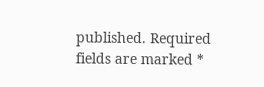published. Required fields are marked *